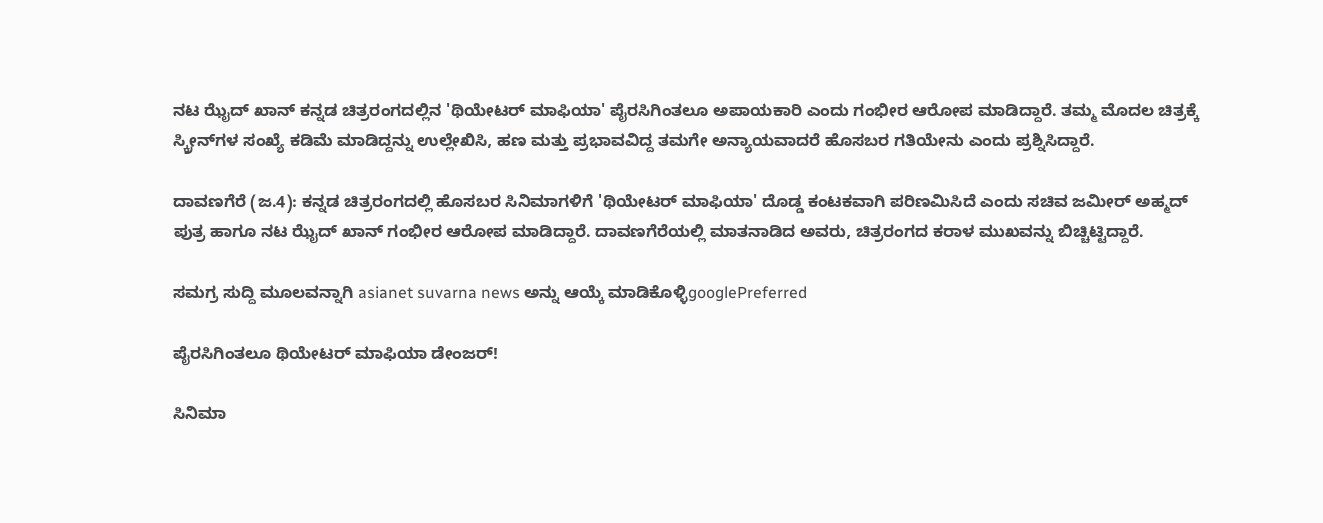ನಟ ಝೈದ್ ಖಾನ್ ಕನ್ನಡ ಚಿತ್ರರಂಗದಲ್ಲಿನ 'ಥಿಯೇಟರ್ ಮಾಫಿಯಾ' ಪೈರಸಿಗಿಂತಲೂ ಅಪಾಯಕಾರಿ ಎಂದು ಗಂಭೀರ ಆರೋಪ ಮಾಡಿದ್ದಾರೆ. ತಮ್ಮ ಮೊದಲ ಚಿತ್ರಕ್ಕೆ ಸ್ಕ್ರೀನ್‌ಗಳ ಸಂಖ್ಯೆ ಕಡಿಮೆ ಮಾಡಿದ್ದನ್ನು ಉಲ್ಲೇಖಿಸಿ, ಹಣ ಮತ್ತು ಪ್ರಭಾವವಿದ್ದ ತಮಗೇ ಅನ್ಯಾಯವಾದರೆ ಹೊಸಬರ ಗತಿಯೇನು ಎಂದು ಪ್ರಶ್ನಿಸಿದ್ದಾರೆ.

ದಾವಣಗೆರೆ (ಜ.4): ಕನ್ನಡ ಚಿತ್ರರಂಗದಲ್ಲಿ ಹೊಸಬರ ಸಿನಿಮಾಗಳಿಗೆ 'ಥಿಯೇಟರ್ ಮಾಫಿಯಾ' ದೊಡ್ಡ ಕಂಟಕವಾಗಿ ಪರಿಣಮಿಸಿದೆ ಎಂದು ಸಚಿವ ಜಮೀರ್ ಅಹ್ಮದ್ ಪುತ್ರ ಹಾಗೂ ನಟ ಝೈದ್ ಖಾನ್ ಗಂಭೀರ ಆರೋಪ ಮಾಡಿದ್ದಾರೆ. ದಾವಣಗೆರೆಯಲ್ಲಿ ಮಾತನಾಡಿದ ಅವರು, ಚಿತ್ರರಂಗದ ಕರಾಳ ಮುಖವನ್ನು ಬಿಚ್ಚಿಟ್ಟಿದ್ದಾರೆ.

ಸಮಗ್ರ ಸುದ್ದಿ ಮೂಲವನ್ನಾಗಿ asianet suvarna news ಅನ್ನು ಆಯ್ಕೆ ಮಾಡಿಕೊಳ್ಳಿgooglePreferred

ಪೈರಸಿಗಿಂತಲೂ ಥಿಯೇಟರ್ ಮಾಫಿಯಾ ಡೇಂಜರ್!

ಸಿನಿಮಾ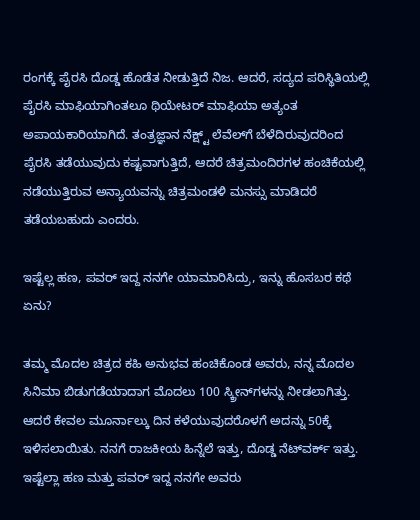ರಂಗಕ್ಕೆ ಪೈರಸಿ ದೊಡ್ಡ ಹೊಡೆತ ನೀಡುತ್ತಿದೆ ನಿಜ. ಆದರೆ, ಸದ್ಯದ ಪರಿಸ್ಥಿತಿಯಲ್ಲಿ ಪೈರಸಿ ಮಾಫಿಯಾಗಿಂತಲೂ ಥಿಯೇಟರ್ ಮಾಫಿಯಾ ಅತ್ಯಂತ ಅಪಾಯಕಾರಿಯಾಗಿದೆ. ತಂತ್ರಜ್ಞಾನ ನೆಕ್ಷ್ಟ್ ಲೆವೆಲ್‌ಗೆ ಬೆಳೆದಿರುವುದರಿಂದ ಪೈರಸಿ ತಡೆಯುವುದು ಕಷ್ಟವಾಗುತ್ತಿದೆ, ಆದರೆ ಚಿತ್ರಮಂದಿರಗಳ ಹಂಚಿಕೆಯಲ್ಲಿ ನಡೆಯುತ್ತಿರುವ ಅನ್ಯಾಯವನ್ನು ಚಿತ್ರಮಂಡಳಿ ಮನಸ್ಸು ಮಾಡಿದರೆ ತಡೆಯಬಹುದು ಎಂದರು.

ಇಷ್ಟೆಲ್ಲ ಹಣ, ಪವರ್ ಇದ್ದ ನನಗೇ ಯಾಮಾರಿಸಿದ್ರು, ಇನ್ನು ಹೊಸಬರ ಕಥೆ ಏನು?

ತಮ್ಮ ಮೊದಲ ಚಿತ್ರದ ಕಹಿ ಅನುಭವ ಹಂಚಿಕೊಂಡ ಅವರು, ನನ್ನ ಮೊದಲ ಸಿನಿಮಾ ಬಿಡುಗಡೆಯಾದಾಗ ಮೊದಲು 100 ಸ್ಕ್ರೀನ್‌ಗಳನ್ನು ನೀಡಲಾಗಿತ್ತು. ಆದರೆ ಕೇವಲ ಮೂರ್ನಾಲ್ಕು ದಿನ ಕಳೆಯುವುದರೊಳಗೆ ಅದನ್ನು 50ಕ್ಕೆ ಇಳಿಸಲಾಯಿತು. ನನಗೆ ರಾಜಕೀಯ ಹಿನ್ನೆಲೆ ಇತ್ತು, ದೊಡ್ಡ ನೆಟ್‌ವರ್ಕ್ ಇತ್ತು. ಇಷ್ಟೆಲ್ಲಾ ಹಣ ಮತ್ತು ಪವರ್ ಇದ್ದ ನನಗೇ ಅವರು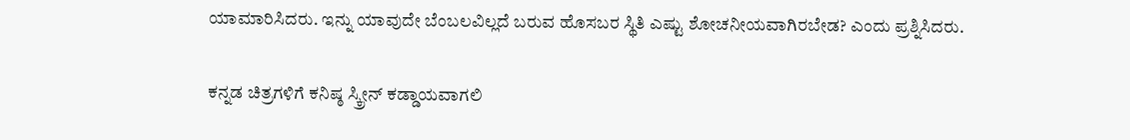ಯಾಮಾರಿಸಿದರು. ಇನ್ನು ಯಾವುದೇ ಬೆಂಬಲವಿಲ್ಲದೆ ಬರುವ ಹೊಸಬರ ಸ್ಥಿತಿ ಎಷ್ಟು ಶೋಚನೀಯವಾಗಿರಬೇಡ? ಎಂದು ಪ್ರಶ್ನಿಸಿದರು.

ಕನ್ನಡ ಚಿತ್ರಗಳಿಗೆ ಕನಿಷ್ಠ ಸ್ಕ್ರೀನ್ ಕಡ್ಡಾಯವಾಗಲಿ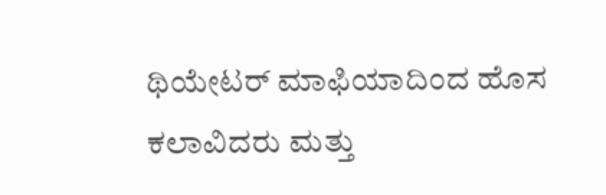ಥಿಯೇಟರ್ ಮಾಫಿಯಾದಿಂದ ಹೊಸ ಕಲಾವಿದರು ಮತ್ತು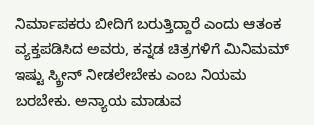ನಿರ್ಮಾಪಕರು ಬೀದಿಗೆ ಬರುತ್ತಿದ್ದಾರೆ ಎಂದು ಆತಂಕ ವ್ಯಕ್ತಪಡಿಸಿದ ಅವರು, ಕನ್ನಡ ಚಿತ್ರಗಳಿಗೆ ಮಿನಿಮಮ್ ಇಷ್ಟು ಸ್ಕ್ರೀನ್ ನೀಡಲೇಬೇಕು ಎಂಬ ನಿಯಮ ಬರಬೇಕು. ಅನ್ಯಾಯ ಮಾಡುವ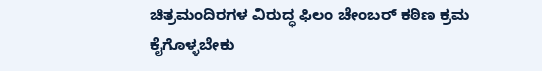ಚಿತ್ರಮಂದಿರಗಳ ವಿರುದ್ಧ ಫಿಲಂ ಚೇಂಬರ್ ಕಠಿಣ ಕ್ರಮ ಕೈಗೊಳ್ಳಬೇಕು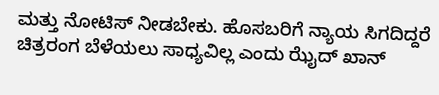ಮತ್ತು ನೋಟಿಸ್ ನೀಡಬೇಕು. ಹೊಸಬರಿಗೆ ನ್ಯಾಯ ಸಿಗದಿದ್ದರೆ ಚಿತ್ರರಂಗ ಬೆಳೆಯಲು ಸಾಧ್ಯವಿಲ್ಲ ಎಂದು ಝೈದ್ ಖಾನ್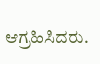ಆಗ್ರಹಿಸಿದರು.